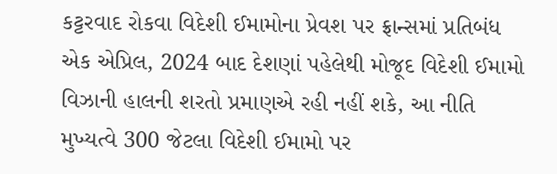કટ્ટરવાદ રોકવા વિદેશી ઈમામોના પ્રેવશ પર ફ્રાન્સમાં પ્રતિબંધ
એક એપ્રિલ, 2024 બાદ દેશણાં પહેલેથી મોજૂદ વિદેશી ઈમામો વિઝાની હાલની શરતો પ્રમાણએ રહી નહીં શકે, આ નીતિ મુખ્યત્વે 300 જેટલા વિદેશી ઈમામો પર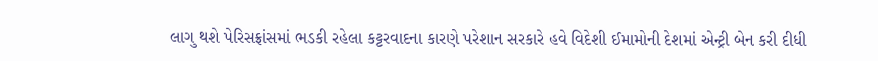લાગુ થશે પેરિસફ્રાંસમાં ભડકી રહેલા કટ્ટરવાદના કારણે પરેશાન સરકારે હવે વિદેશી ઈમામોની દેશમાં એન્ટ્રી બેન કરી દીધી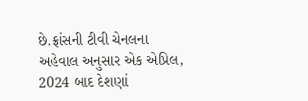છે.ફ્રાંસની ટીવી ચેનલના અહેવાલ અનુસાર એક એપ્રિલ, 2024 બાદ દેશણાં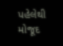પહેલેથી મોજૂદ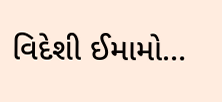વિદેશી ઈમામો…